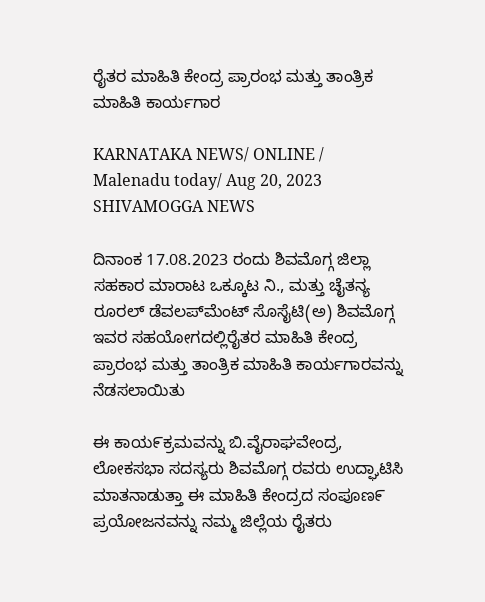ರೈತರ ಮಾಹಿತಿ ಕೇಂದ್ರ ಪ್ರಾರಂಭ ಮತ್ತು ತಾಂತ್ರಿಕ ಮಾಹಿತಿ ಕಾರ್ಯಗಾರ

KARNATAKA NEWS/ ONLINE / Malenadu today/ Aug 20, 2023 SHIVAMOGGA NEWS

ದಿನಾಂಕ 17.08.2023 ರಂದು ಶಿವಮೊಗ್ಗ ಜಿಲ್ಲಾ ಸಹಕಾರ ಮಾರಾಟ ಒಕ್ಕೂಟ ನಿ., ಮತ್ತು ಚೈತನ್ಯ ರೂರಲ್ ಡೆವಲಪ್‌ಮೆಂಟ್ ಸೊಸೈಟಿ(ಅ) ಶಿವಮೊಗ್ಗ ಇವರ ಸಹಯೋಗದಲ್ಲಿರೈತರ ಮಾಹಿತಿ ಕೇಂದ್ರ ಪ್ರಾರಂಭ ಮತ್ತು ತಾಂತ್ರಿಕ ಮಾಹಿತಿ ಕಾರ್ಯಗಾರವನ್ನು ನೆಡಸಲಾಯಿತು

ಈ ಕಾಯ೯ಕ್ರಮವನ್ನು ಬಿ.ವೈರಾಘವೇಂದ್ರ, ಲೋಕಸಭಾ ಸದಸ್ಯರು ಶಿವಮೊಗ್ಗ ರವರು ಉದ್ಘಾಟಿಸಿ ಮಾತನಾಡುತ್ತಾ ಈ ಮಾಹಿತಿ ಕೇಂದ್ರದ ಸಂಪೂಣ೯  ಪ್ರಯೋಜನವನ್ನು ನಮ್ಮ ಜಿಲ್ಲೆಯ ರೈತರು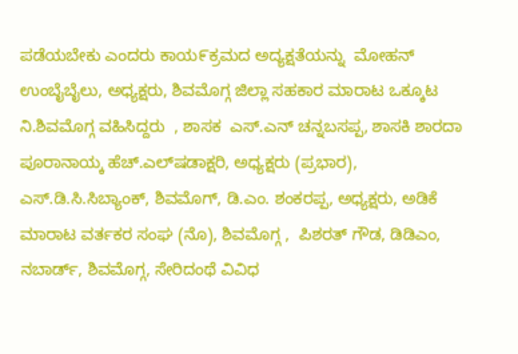ಪಡೆಯಬೇಕು ಎಂದರು ಕಾಯ೯ಕ್ರಮದ ಅದ್ಯಕ್ಷತೆಯನ್ನು  ಮೋಹನ್ ಉಂಬೈಬೈಲು, ಅಧ್ಯಕ್ಷರು, ಶಿವಮೊಗ್ಗ ಜಿಲ್ಲಾ ಸಹಕಾರ ಮಾರಾಟ ಒಕ್ಕೂಟ ನಿ.ಶಿವಮೊಗ್ಗ ವಹಿಸಿದ್ದರು  , ಶಾಸಕ  ಎಸ್.ಎನ್ ಚನ್ನಬಸಪ್ಪ, ಶಾಸಕಿ ಶಾರದಾ ಪೂರಾನಾಯ್ಕ ಹೆಚ್.ಎಲ್‌ಷಡಾಕ್ಷರಿ, ಅಧ್ಯಕ್ಷರು (ಪ್ರಭಾರ), ಎಸ್.ಡಿ.ಸಿ.ಸಿಬ್ಯಾಂಕ್, ಶಿವಮೊಗ್, ಡಿ.ಎಂ. ಶಂಕರಪ್ಪ, ಅಧ್ಯಕ್ಷರು, ಅಡಿಕೆ ಮಾರಾಟ ವರ್ತಕರ ಸಂಘ (ನೊ), ಶಿವಮೊಗ್ಗ ,  ಪಿಶರತ್ ಗೌಡ, ಡಿಡಿಎಂ, ನಬಾರ್ಡ್, ಶಿವಮೊಗ್ಗ, ಸೇರಿದಂಥೆ ವಿವಿಧ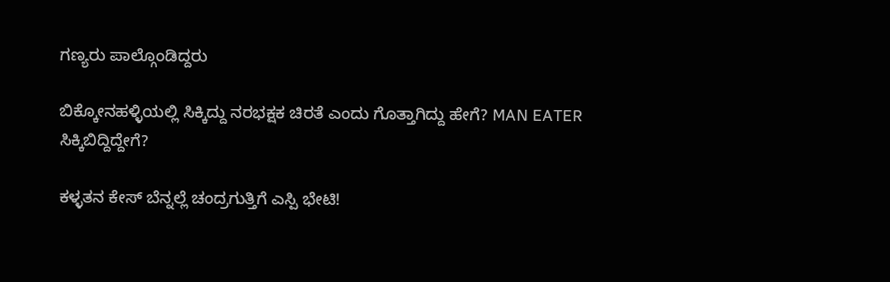ಗಣ್ಯರು ಪಾಲ್ಗೊಂಡಿದ್ದರು

ಬಿಕ್ಕೋನಹಳ್ಳಿಯಲ್ಲಿ ಸಿಕ್ಕಿದ್ದು ನರಭಕ್ಷಕ ಚಿರತೆ ಎಂದು ಗೊತ್ತಾಗಿದ್ದು ಹೇಗೆ? MAN EATER ಸಿಕ್ಕಿಬಿದ್ದಿದ್ದೇಗೆ?

ಕಳ್ಳತನ ಕೇಸ್ ಬೆನ್ನಲ್ಲೆ ಚಂದ್ರಗುತ್ತಿಗೆ ಎಸ್ಪಿ ಭೇಟಿ!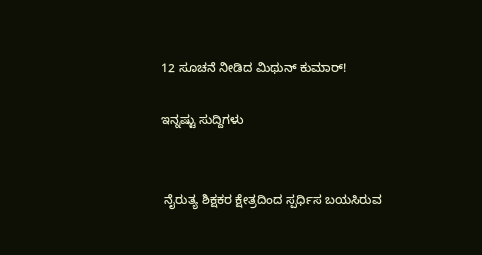12 ಸೂಚನೆ ನೀಡಿದ ಮಿಥುನ್ ಕುಮಾರ್!

ಇನ್ನಷ್ಟು ಸುದ್ದಿಗಳು


 ನೈರುತ್ಯ ಶಿಕ್ಷಕರ ಕ್ಷೇತ್ರದಿಂದ ಸ್ಪರ್ಧಿಸ ಬಯಸಿರುವ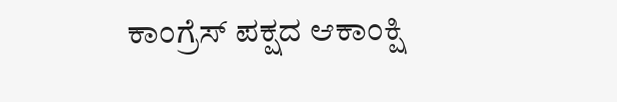ಕಾಂಗ್ರೆಸ್ ಪಕ್ಷದ ಆಕಾಂಕ್ಷಿ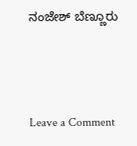ನಂಜೇಶ್ ಬೆಣ್ಣೂರು



Leave a Comment